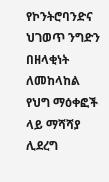የኮንትሮባንድና ህገወጥ ንግድን በዘላቂነት ለመከላከል የህግ ማዕቀፎች ላይ ማሻሻያ ሊደረግ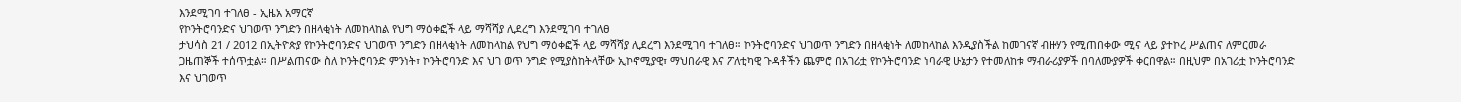እንደሚገባ ተገለፀ - ኢዜአ አማርኛ
የኮንትሮባንድና ህገወጥ ንግድን በዘላቂነት ለመከላከል የህግ ማዕቀፎች ላይ ማሻሻያ ሊደረግ እንደሚገባ ተገለፀ
ታህሳስ 21 / 2012 በኢትዮጵያ የኮንትሮባንድና ህገወጥ ንግድን በዘላቂነት ለመከላከል የህግ ማዕቀፎች ላይ ማሻሻያ ሊደረግ እንደሚገባ ተገለፀ። ኮንትሮባንድና ህገወጥ ንግድን በዘላቂነት ለመከላከል እንዲያስችል ከመገናኛ ብዙሃን የሚጠበቀው ሚና ላይ ያተኮረ ሥልጠና ለምርመራ ጋዜጠኞች ተሰጥቷል። በሥልጠናው ስለ ኮንትሮባንድ ምንነት፣ ኮንትሮባንድ እና ህገ ወጥ ንግድ የሚያስከትላቸው ኢኮኖሚያዊ፣ ማህበራዊ እና ፖለቲካዊ ጉዳቶችን ጨምሮ በአገሪቷ የኮንትሮባንድ ነባራዊ ሁኔታን የተመለከቱ ማብራሪያዎች በባለሙያዎች ቀርበዋል። በዚህም በአገሪቷ ኮንትሮባንድ እና ህገወጥ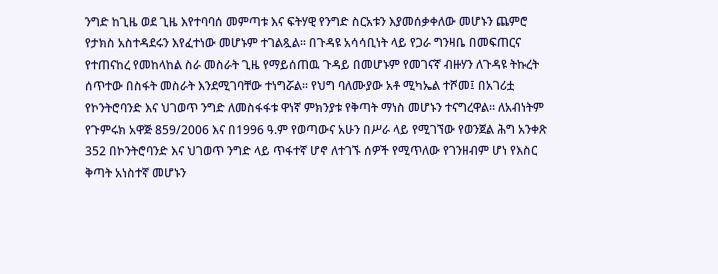ንግድ ከጊዜ ወደ ጊዜ እየተባባሰ መምጣቱ እና ፍትሃዊ የንግድ ስርአቱን እያመሰቃቀለው መሆኑን ጨምሮ የታክስ አስተዳደሩን እየፈተነው መሆኑም ተገልጿል። በጉዳዩ አሳሳቢነት ላይ የጋራ ግንዛቤ በመፍጠርና የተጠናከረ የመከላከል ስራ መስራት ጊዜ የማይሰጠዉ ጉዳይ በመሆኑም የመገናኛ ብዙሃን ለጉዳዩ ትኩረት ሰጥተው በስፋት መስራት እንደሚገባቸው ተነግሯል። የህግ ባለሙያው አቶ ሚካኤል ተሾመ፤ በአገሪቷ የኮንትሮባንድ እና ህገወጥ ንግድ ለመስፋፋቱ ዋነኛ ምክንያቱ የቅጣት ማነስ መሆኑን ተናግረዋል። ለአብነትም የጉምሩክ አዋጅ 859/2006 እና በ1996 ዓ.ም የወጣውና አሁን በሥራ ላይ የሚገኘው የወንጀል ሕግ አንቀጽ 352 በኮንትሮባንድ እና ህገወጥ ንግድ ላይ ጥፋተኛ ሆኖ ለተገኙ ሰዎች የሚጥለው የገንዘብም ሆነ የእስር ቅጣት አነስተኛ መሆኑን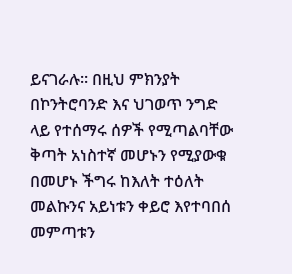ይናገራሉ። በዚህ ምክንያት በኮንትሮባንድ እና ህገወጥ ንግድ ላይ የተሰማሩ ሰዎች የሚጣልባቸው ቅጣት አነስተኛ መሆኑን የሚያውቁ በመሆኑ ችግሩ ከእለት ተዕለት መልኩንና አይነቱን ቀይሮ እየተባበሰ መምጣቱን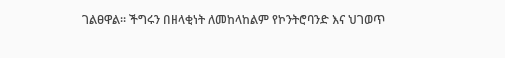ገልፀዋል። ችግሩን በዘላቂነት ለመከላከልም የኮንትሮባንድ እና ህገወጥ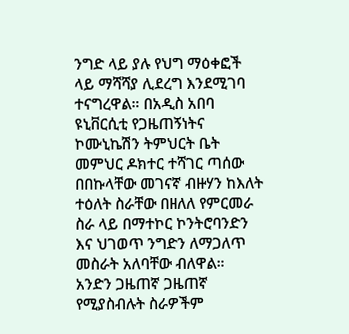ንግድ ላይ ያሉ የህግ ማዕቀፎች ላይ ማሻሻያ ሊደረግ እንደሚገባ ተናግረዋል። በአዲስ አበባ ዩኒቨርሲቲ የጋዜጠኝነትና ኮሙኒኬሽን ትምህርት ቤት መምህር ዶክተር ተሻገር ጣሰው በበኩላቸው መገናኛ ብዙሃን ከእለት ተዕለት ስራቸው በዘለለ የምርመራ ስራ ላይ በማተኮር ኮንትሮባንድን እና ህገወጥ ንግድን ለማጋለጥ መስራት አለባቸው ብለዋል። አንድን ጋዜጠኛ ጋዜጠኛ የሚያስብሉት ስራዎችም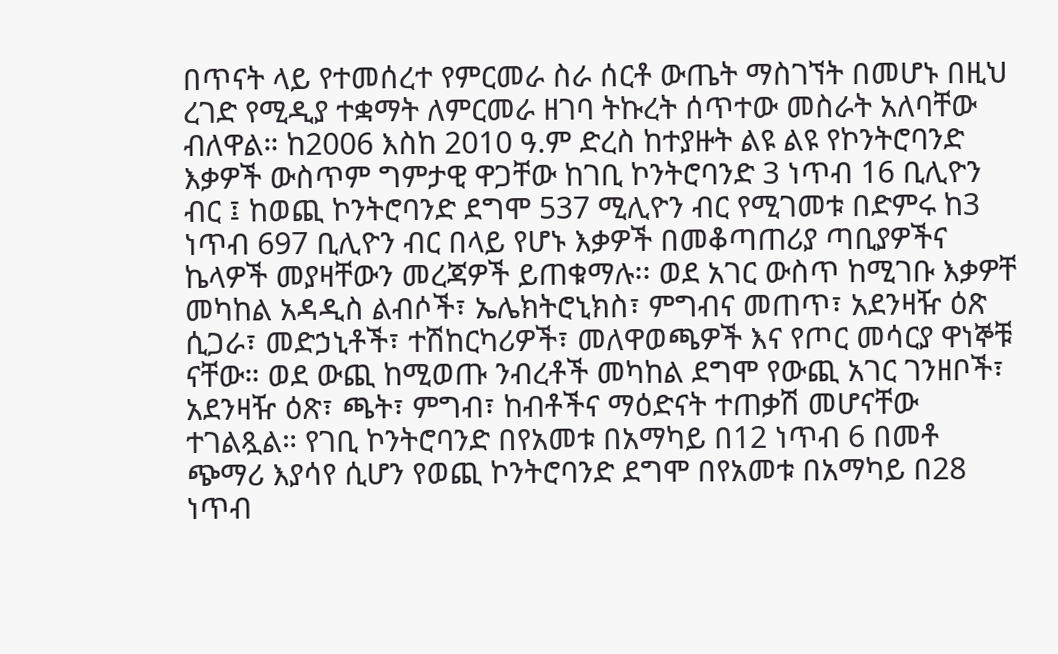በጥናት ላይ የተመሰረተ የምርመራ ስራ ሰርቶ ውጤት ማስገኘት በመሆኑ በዚህ ረገድ የሚዲያ ተቋማት ለምርመራ ዘገባ ትኩረት ሰጥተው መስራት አለባቸው ብለዋል። ከ2006 እስከ 2010 ዓ.ም ድረስ ከተያዙት ልዩ ልዩ የኮንትሮባንድ እቃዎች ውስጥም ግምታዊ ዋጋቸው ከገቢ ኮንትሮባንድ 3 ነጥብ 16 ቢሊዮን ብር ፤ ከወጪ ኮንትሮባንድ ደግሞ 537 ሚሊዮን ብር የሚገመቱ በድምሩ ከ3 ነጥብ 697 ቢሊዮን ብር በላይ የሆኑ እቃዎች በመቆጣጠሪያ ጣቢያዎችና ኬላዎች መያዛቸውን መረጃዎች ይጠቁማሉ፡፡ ወደ አገር ውስጥ ከሚገቡ እቃዎቸ መካከል አዳዲስ ልብሶች፣ ኤሌክትሮኒክስ፣ ምግብና መጠጥ፣ አደንዛዥ ዕጽ ሲጋራ፣ መድኃኒቶች፣ ተሽከርካሪዎች፣ መለዋወጫዎች እና የጦር መሳርያ ዋነኞቹ ናቸው። ወደ ውጪ ከሚወጡ ንብረቶች መካከል ደግሞ የውጪ አገር ገንዘቦች፣ አደንዛዥ ዕጽ፣ ጫት፣ ምግብ፣ ከብቶችና ማዕድናት ተጠቃሽ መሆናቸው ተገልጿል። የገቢ ኮንትሮባንድ በየአመቱ በአማካይ በ12 ነጥብ 6 በመቶ ጭማሪ እያሳየ ሲሆን የወጪ ኮንትሮባንድ ደግሞ በየአመቱ በአማካይ በ28 ነጥብ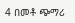4 በመቶ ጭማሪ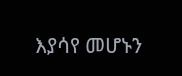እያሳየ መሆኑን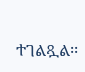ተገልጿል፡፡